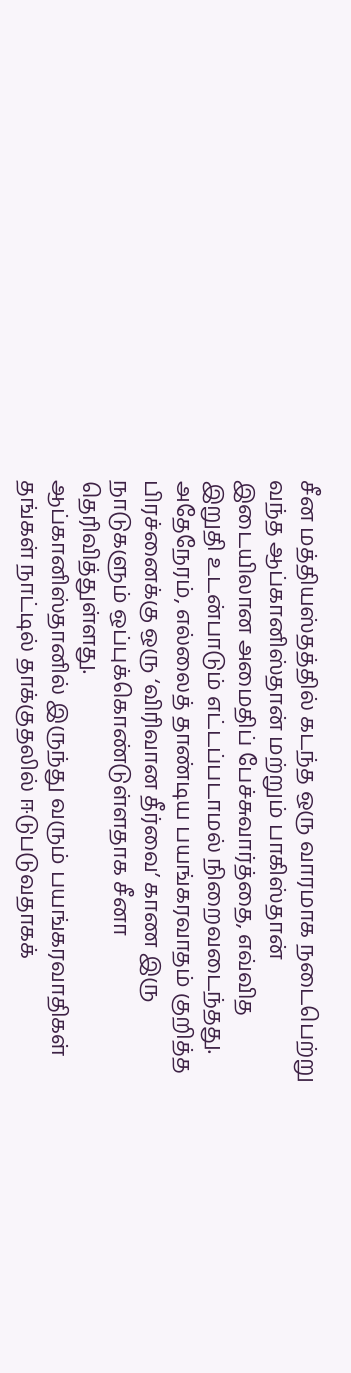சீன மத்தியஸ்தத்தில் கடந்த ஒரு வாரமாக நடைபெற்று வந்த ஆப்கானிஸ்தான் மற்றும் பாகிஸ்தான் இடையிலான அமைதிப் பேச்சுவார்த்தை, எவ்வித இறுதி உடன்பாடும் எட்டப்படாமல் நிறைவடைந்தது.
அதேநேரம், எல்லைத் தாண்டிய பயங்கரவாதம் குறித்த பிரச்னைக்கு ஒரு ‘விரிவான தீர்வை’ காண இரு நாடுகளும் ஒப்புக்கொண்டுள்ளதாக சீனா தெரிவித்துள்ளது.
ஆப்கானிஸ்தானில் இருந்து வரும் பயங்கரவாதிகள் தங்கள் நாட்டில் தாக்குதலில் ஈடுபடுவதாகக்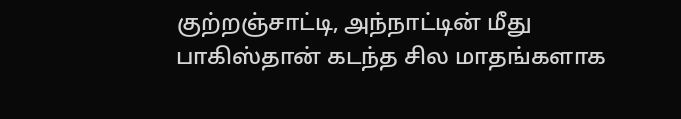குற்றஞ்சாட்டி, அந்நாட்டின் மீது பாகிஸ்தான் கடந்த சில மாதங்களாக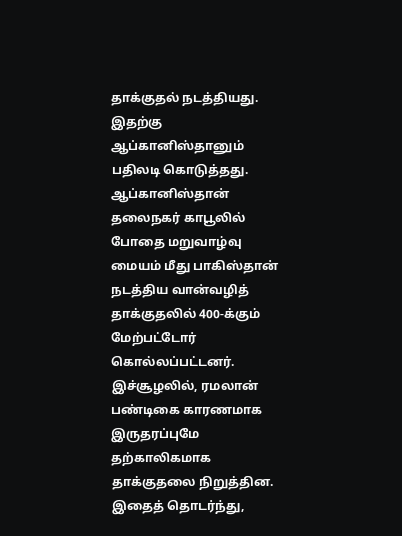தாக்குதல் நடத்தியது. இதற்கு ஆப்கானிஸ்தானும் பதிலடி கொடுத்தது.
ஆப்கானிஸ்தான் தலைநகர் காபூலில் போதை மறுவாழ்வு மையம் மீது பாகிஸ்தான் நடத்திய வான்வழித் தாக்குதலில் 400-க்கும் மேற்பட்டோர் கொல்லப்பட்டனர்.
இச்சூழலில், ரமலான் பண்டிகை காரணமாக இருதரப்புமே தற்காலிகமாக தாக்குதலை நிறுத்தின. இதைத் தொடர்ந்து,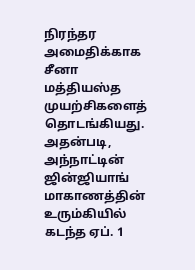நிரந்தர அமைதிக்காக சீனா மத்தியஸ்த முயற்சிகளைத் தொடங்கியது. அதன்படி, அந்நாட்டின் ஜின்ஜியாங் மாகாணத்தின் உரும்கியில் கடந்த ஏப். 1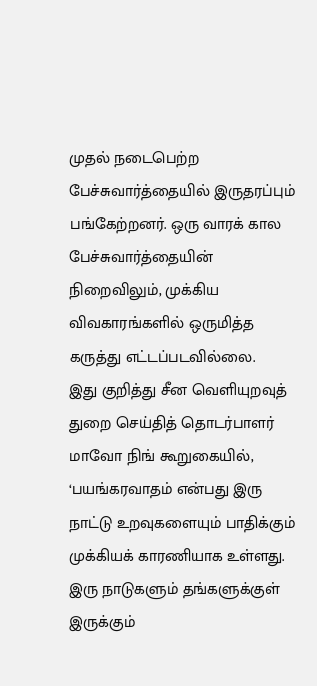முதல் நடைபெற்ற பேச்சுவார்த்தையில் இருதரப்பும் பங்கேற்றனர். ஒரு வாரக் கால பேச்சுவார்த்தையின் நிறைவிலும், முக்கிய விவகாரங்களில் ஒருமித்த கருத்து எட்டப்படவில்லை.
இது குறித்து சீன வெளியுறவுத் துறை செய்தித் தொடர்பாளர் மாவோ நிங் கூறுகையில், ‘பயங்கரவாதம் என்பது இரு நாட்டு உறவுகளையும் பாதிக்கும் முக்கியக் காரணியாக உள்ளது. இரு நாடுகளும் தங்களுக்குள் இருக்கும்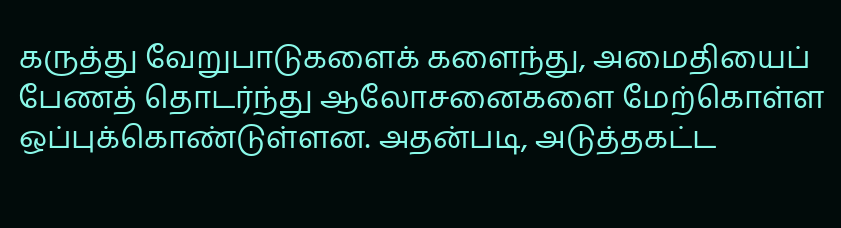கருத்து வேறுபாடுகளைக் களைந்து, அமைதியைப் பேணத் தொடர்ந்து ஆலோசனைகளை மேற்கொள்ள ஒப்புக்கொண்டுள்ளன. அதன்படி, அடுத்தகட்ட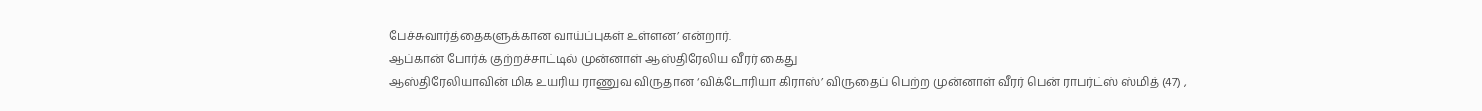பேச்சுவார்த்தைகளுக்கான வாய்ப்புகள் உள்ளன’ என்றார்.
ஆப்கான் போர்க் குற்றச்சாட்டில் முன்னாள் ஆஸ்திரேலிய வீரர் கைது
ஆஸ்திரேலியாவின் மிக உயரிய ராணுவ விருதான ‘விக்டோரியா கிராஸ்’ விருதைப் பெற்ற முன்னாள் வீரர் பென் ராபர்ட்ஸ் ஸ்மித் (47) ,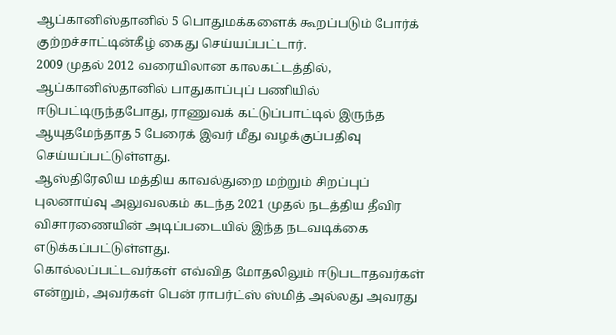ஆப்கானிஸ்தானில் 5 பொதுமக்களைக் கூறப்படும் போர்க் குற்றச்சாட்டின்கீழ் கைது செய்யப்பட்டார்.
2009 முதல் 2012 வரையிலான காலகட்டத்தில், ஆப்கானிஸ்தானில் பாதுகாப்புப் பணியில் ஈடுபட்டிருந்தபோது, ராணுவக் கட்டுப்பாட்டில் இருந்த ஆயுதமேந்தாத 5 பேரைக் இவர் மீது வழக்குப்பதிவு செய்யப்பட்டுள்ளது.
ஆஸ்திரேலிய மத்திய காவல்துறை மற்றும் சிறப்புப் புலனாய்வு அலுவலகம் கடந்த 2021 முதல் நடத்திய தீவிர விசாரணையின் அடிப்படையில் இந்த நடவடிக்கை எடுக்கப்பட்டுள்ளது.
கொல்லப்பட்டவர்கள் எவ்வித மோதலிலும் ஈடுபடாதவர்கள் என்றும், அவர்கள் பென் ராபர்ட்ஸ் ஸ்மித் அல்லது அவரது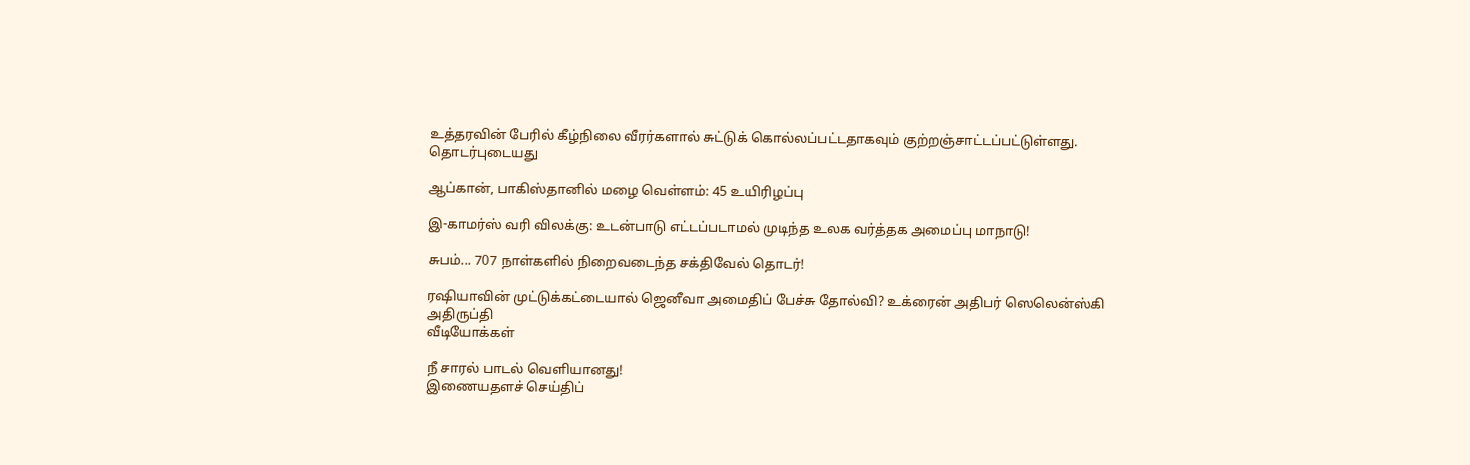உத்தரவின் பேரில் கீழ்நிலை வீரர்களால் சுட்டுக் கொல்லப்பட்டதாகவும் குற்றஞ்சாட்டப்பட்டுள்ளது.
தொடர்புடையது

ஆப்கான், பாகிஸ்தானில் மழை வெள்ளம்: 45 உயிரிழப்பு

இ-காமர்ஸ் வரி விலக்கு: உடன்பாடு எட்டப்படாமல் முடிந்த உலக வர்த்தக அமைப்பு மாநாடு!

சுபம்... 707 நாள்களில் நிறைவடைந்த சக்திவேல் தொடர்!

ரஷியாவின் முட்டுக்கட்டையால் ஜெனீவா அமைதிப் பேச்சு தோல்வி? உக்ரைன் அதிபர் ஸெலென்ஸ்கி அதிருப்தி
வீடியோக்கள்

நீ சாரல் பாடல் வெளியானது!
இணையதளச் செய்திப்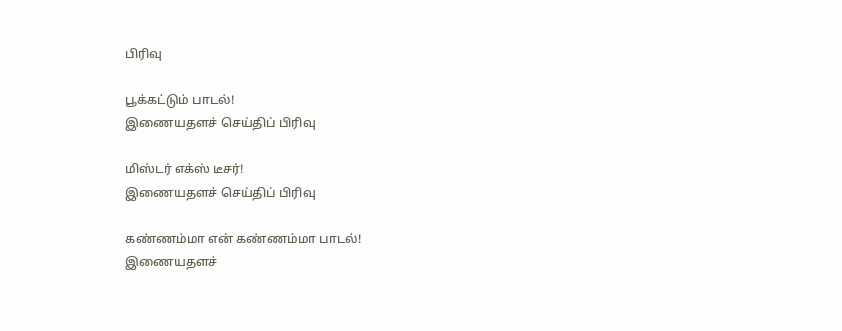பிரிவு

பூக்கட்டும் பாடல்!
இணையதளச் செய்திப் பிரிவு

மிஸ்டர் எக்ஸ் டீசர்!
இணையதளச் செய்திப் பிரிவு

கண்ணம்மா என் கண்ணம்மா பாடல்!
இணையதளச்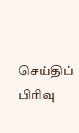செய்திப் பிரிவு